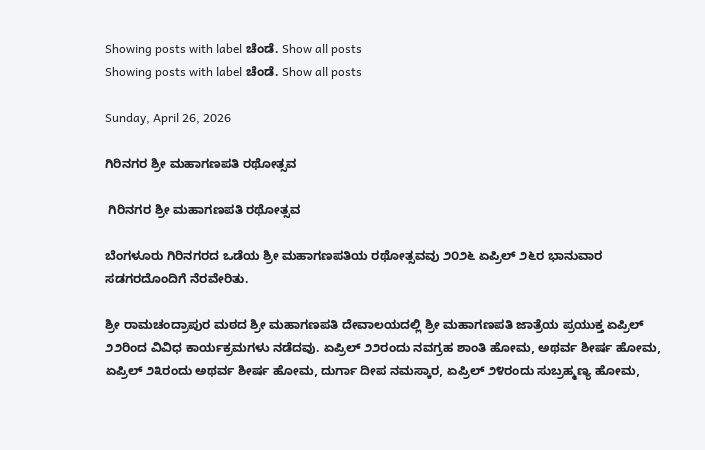Showing posts with label ಚೆಂಡೆ. Show all posts
Showing posts with label ಚೆಂಡೆ. Show all posts

Sunday, April 26, 2026

ಗಿರಿನಗರ ಶ್ರೀ ಮಹಾಗಣಪತಿ ರಥೋತ್ಸವ

 ಗಿರಿನಗರ ಶ್ರೀ ಮಹಾಗಣಪತಿ ರಥೋತ್ಸವ

ಬೆಂಗಳೂರು ಗಿರಿನಗರದ ಒಡೆಯ ಶ್ರೀ ಮಹಾಗಣಪತಿಯ ರಥೋತ್ಸವವು ೨೦೨೬ ಏಪ್ರಿಲ್‌ ೨೬ರ ಭಾನುವಾರ ಸಡಗರದೊಂದಿಗೆ ನೆರವೇರಿತು.

ಶ್ರೀ ರಾಮಚಂದ್ರಾಪುರ ಮಠದ ಶ್ರೀ ಮಹಾಗಣಪತಿ ದೇವಾಲಯದಲ್ಲಿ ಶ್ರೀ ಮಹಾಗಣಪತಿ ಜಾತ್ರೆಯ ಪ್ರಯುಕ್ತ ಏಪ್ರಿಲ್‌ ೨೨ರಿಂದ ವಿವಿಧ ಕಾರ್ಯಕ್ರಮಗಳು ನಡೆದವು. ಏಪ್ರಿಲ್‌ ೨೨ರಂದು ನವಗ್ರಹ ಶಾಂತಿ ಹೋಮ, ಅಥರ್ವ ಶೀರ್ಷ ಹೋಮ, ಏಪ್ರಿಲ್‌ ೨೩ರಂದು ಅಥರ್ವ ಶೀರ್ಷ ಹೋಮ, ದುರ್ಗಾ ದೀಪ ನಮಸ್ಕಾರ, ಏಪ್ರಿಲ್‌ ೨೪ರಂದು ಸುಬ್ರಹ್ಮಣ್ಯ ಹೋಮ,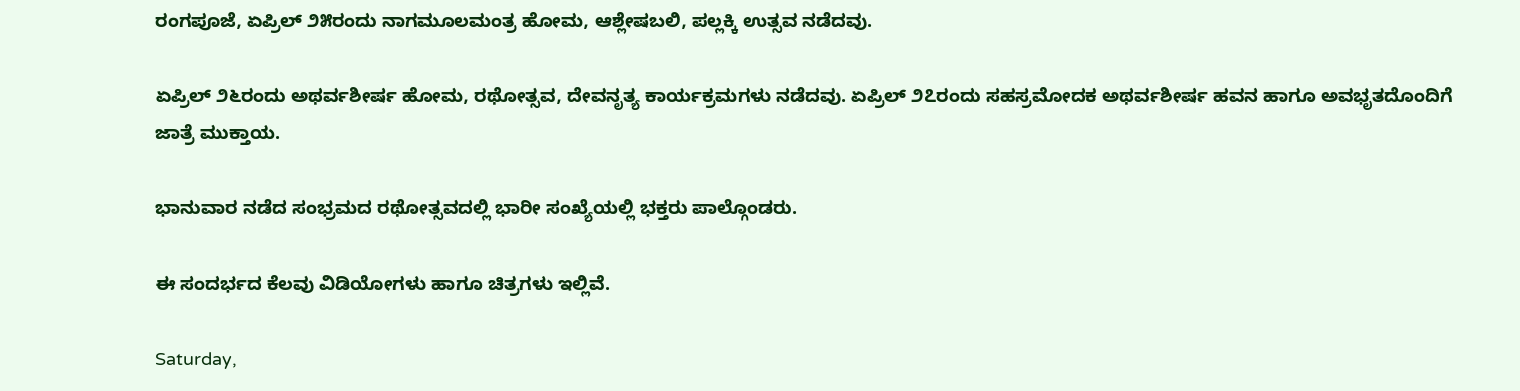ರಂಗಪೂಜೆ, ಏಪ್ರಿಲ್‌ ೨೫ರಂದು ನಾಗಮೂಲಮಂತ್ರ ಹೋಮ, ಆಶ್ಲೇಷಬಲಿ, ಪಲ್ಲಕ್ಕಿ ಉತ್ಸವ ನಡೆದವು.

ಏಪ್ರಿಲ್‌ ೨೬ರಂದು ಅಥರ್ವಶೀರ್ಷ ಹೋಮ, ರಥೋತ್ಸವ, ದೇವನೃತ್ಯ ಕಾರ್ಯಕ್ರಮಗಳು ನಡೆದವು. ಏಪ್ರಿಲ್‌ ೨೭ರಂದು ಸಹಸ್ರಮೋದಕ ಅಥರ್ವಶೀರ್ಷ ಹವನ ಹಾಗೂ ಅವಭೃತದೊಂದಿಗೆ ಜಾತ್ರೆ ಮುಕ್ತಾಯ.

ಭಾನುವಾರ ನಡೆದ ಸಂಭ್ರಮದ ರಥೋತ್ಸವದಲ್ಲಿ ಭಾರೀ ಸಂಖ್ಯೆಯಲ್ಲಿ ಭಕ್ತರು ಪಾಲ್ಗೊಂಡರು.

ಈ ಸಂದರ್ಭದ ಕೆಲವು ವಿಡಿಯೋಗಳು ಹಾಗೂ ಚಿತ್ರಗಳು ಇಲ್ಲಿವೆ.

Saturday,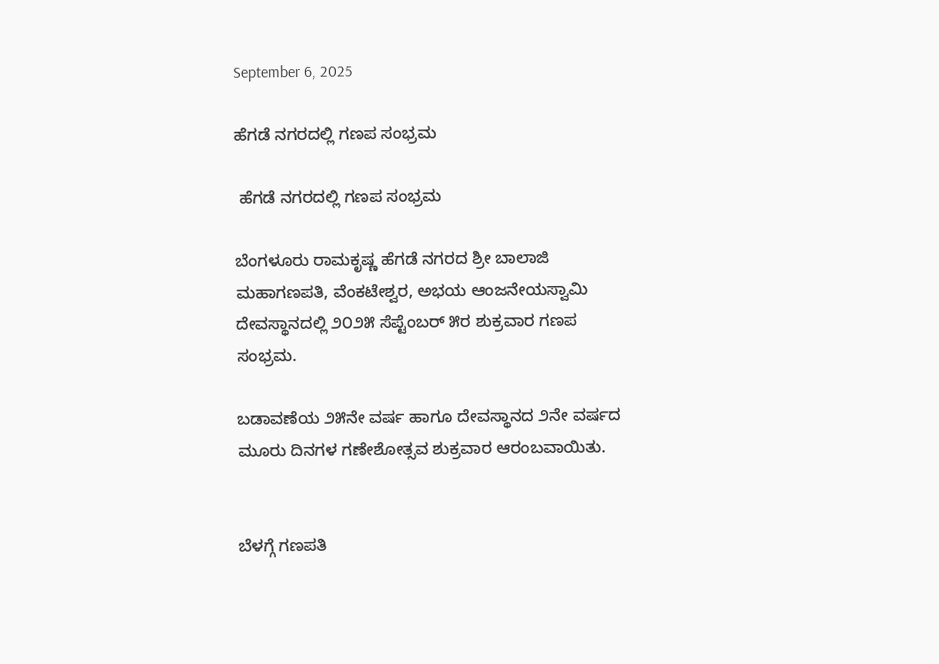September 6, 2025

ಹೆಗಡೆ ನಗರದಲ್ಲಿ ಗಣಪ ಸಂಭ್ರಮ

 ಹೆಗಡೆ ನಗರದಲ್ಲಿ ಗಣಪ ಸಂಭ್ರಮ

ಬೆಂಗಳೂರು ರಾಮಕೃಷ್ಣ ಹೆಗಡೆ ನಗರದ ಶ್ರೀ ಬಾಲಾಜಿ ಮಹಾಗಣಪತಿ, ವೆಂಕಟೇಶ್ವರ, ಅಭಯ ಆಂಜನೇಯಸ್ವಾಮಿ ದೇವಸ್ಥಾನದಲ್ಲಿ ೨೦೨೫ ಸೆಪ್ಟೆಂಬರ್‌ ೫ರ ಶುಕ್ರವಾರ ಗಣಪ ಸಂಭ್ರಮ.

ಬಡಾವಣೆಯ ೨೫ನೇ ವರ್ಷ ಹಾಗೂ ದೇವಸ್ಥಾನದ ೨ನೇ ವರ್ಷದ ಮೂರು ದಿನಗಳ ಗಣೇಶೋತ್ಸವ ಶುಕ್ರವಾರ ಆರಂಬವಾಯಿತು.


ಬೆಳಗ್ಗೆ ಗಣಪತಿ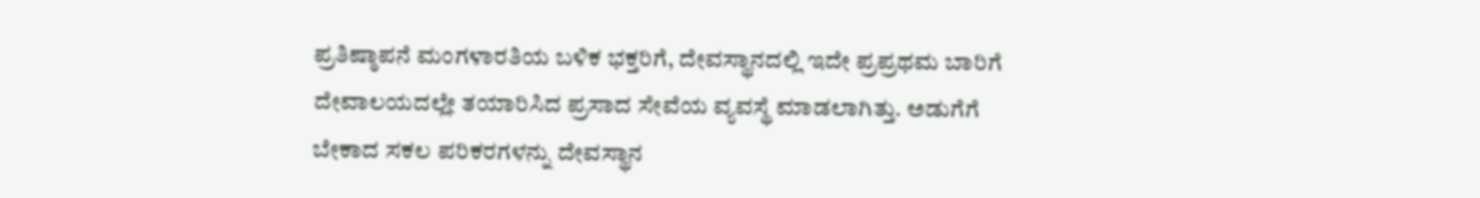ಪ್ರತಿಷ್ಠಾಪನೆ ಮಂಗಳಾರತಿಯ ಬಳಿಕ ಭಕ್ತರಿಗೆ, ದೇವಸ್ಥಾನದಲ್ಲಿ ಇದೇ ಪ್ರಪ್ರಥಮ ಬಾರಿಗೆ ದೇವಾಲಯದಲ್ಲೇ ತಯಾರಿಸಿದ ಪ್ರಸಾದ ಸೇವೆಯ ವ್ಯವಸ್ಥೆ ಮಾಡಲಾಗಿತ್ತು. ಅಡುಗೆಗೆ ಬೇಕಾದ ಸಕಲ ಪರಿಕರಗಳನ್ನು ದೇವಸ್ಥಾನ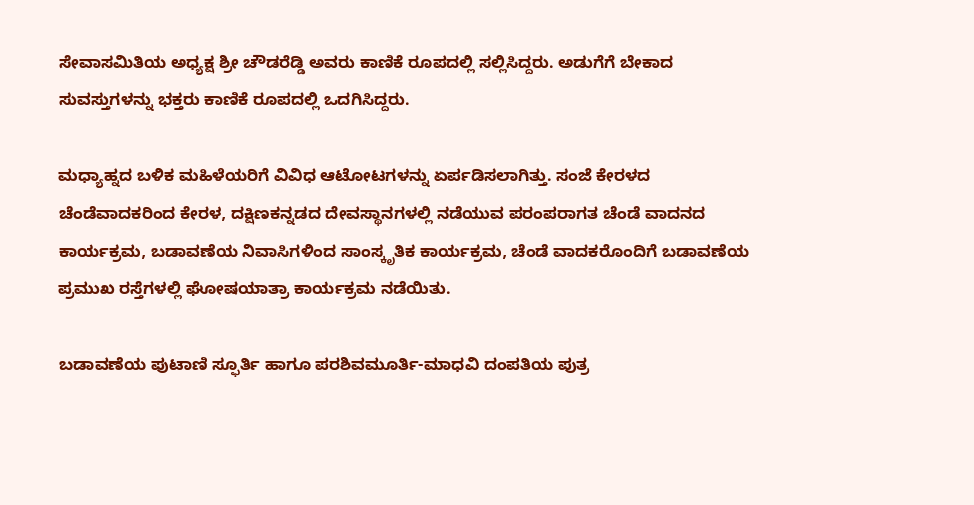ಸೇವಾಸಮಿತಿಯ ಅಧ್ಯಕ್ಷ ಶ್ರೀ ಚೌಡರೆಡ್ಡಿ ಅವರು ಕಾಣಿಕೆ ರೂಪದಲ್ಲಿ ಸಲ್ಲಿಸಿದ್ದರು. ಅಡುಗೆಗೆ ಬೇಕಾದ ಸುವಸ್ತುಗಳನ್ನು ಭಕ್ತರು ಕಾಣಿಕೆ ರೂಪದಲ್ಲಿ ಒದಗಿಸಿದ್ದರು.

ಮಧ್ಯಾಹ್ನದ ಬಳಿಕ ಮಹಿಳೆಯರಿಗೆ ವಿವಿಧ ಆಟೋಟಗಳನ್ನು ಏರ್ಪಡಿಸಲಾಗಿತ್ತು. ಸಂಜೆ ಕೇರಳದ ಚೆಂಡೆವಾದಕರಿಂದ ಕೇರಳ, ದಕ್ಷಿಣಕನ್ನಡದ ದೇವಸ್ಥಾನಗಳಲ್ಲಿ ನಡೆಯುವ ಪರಂಪರಾಗತ ಚೆಂಡೆ ವಾದನದ ಕಾರ್ಯಕ್ರಮ, ಬಡಾವಣೆಯ ನಿವಾಸಿಗಳಿಂದ ಸಾಂಸ್ಕೃತಿಕ ಕಾರ್ಯಕ್ರಮ, ಚೆಂಡೆ ವಾದಕರೊಂದಿಗೆ ಬಡಾವಣೆಯ ಪ್ರಮುಖ ರಸ್ತೆಗಳಲ್ಲಿ ಘೋಷಯಾತ್ರಾ ಕಾರ್ಯಕ್ರಮ ನಡೆಯಿತು.

ಬಡಾವಣೆಯ ಪುಟಾಣಿ ಸ್ಫೂರ್ತಿ ಹಾಗೂ ಪರಶಿವಮೂರ್ತಿ-ಮಾಧವಿ ದಂಪತಿಯ ಪುತ್ರ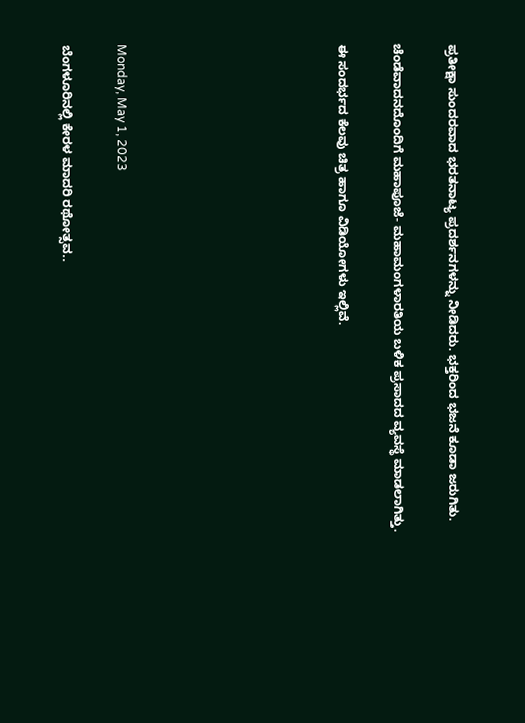ಪ್ರತೀಕ್ಷಾ ಸುಂದರವಾದ ಭರತನಾಟ್ಯ ಪ್ರದರ್ಶನಗಳನ್ನು ನೀಡಿದರು. ಭಕ್ತರಿಂದ ಭಜನೆ ಕೂಡಾ ಜರುಗಿತು.

ಚೆಂಡೆವಾದನದೊಂದಿಗೆ ಮಹಾಪೂಜೆ- ಮಹಾಮಂಗಳಾರತಿಯ ಬಳಿಕ ಪ್ರಸಾದದ ವ್ಯವಸ್ಥೆ ಮಾಡಲಾಗಿತ್ತು.

ಈ ಸಂದರ್ಭದ ಕೆಲವು ಚಿತ್ರ ಹಾಗೂ ವಿಡಿಯೋಗಳು ಇಲ್ಲಿವೆ.







Monday, May 1, 2023

ಬೆಂಗಳೂರಿನಲ್ಲಿ ಕೇರಳ ಮಾದರಿ ರಥೋತ್ಸವ..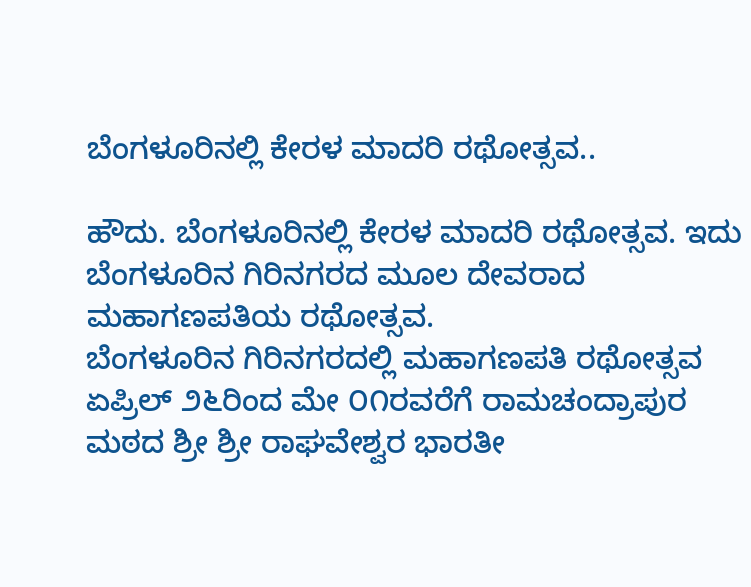ಬೆಂಗಳೂರಿನಲ್ಲಿ ಕೇರಳ ಮಾದರಿ ರಥೋತ್ಸವ..

ಹೌದು. ಬೆಂಗಳೂರಿನಲ್ಲಿ ಕೇರಳ ಮಾದರಿ ರಥೋತ್ಸವ. ಇದು ಬೆಂಗಳೂರಿನ ಗಿರಿನಗರದ ಮೂಲ ದೇವರಾದ ಮಹಾಗಣಪತಿಯ ರಥೋತ್ಸವ.
ಬೆಂಗಳೂರಿನ ಗಿರಿನಗರದಲ್ಲಿ ಮಹಾಗಣಪತಿ ರಥೋತ್ಸವ ಏಪ್ರಿಲ್‌ ೨೬ರಿಂದ ಮೇ ೦೧ರವರೆಗೆ ರಾಮಚಂದ್ರಾಪುರ ಮಠದ ಶ್ರೀ ಶ್ರೀ ರಾಘವೇಶ್ವರ ಭಾರತೀ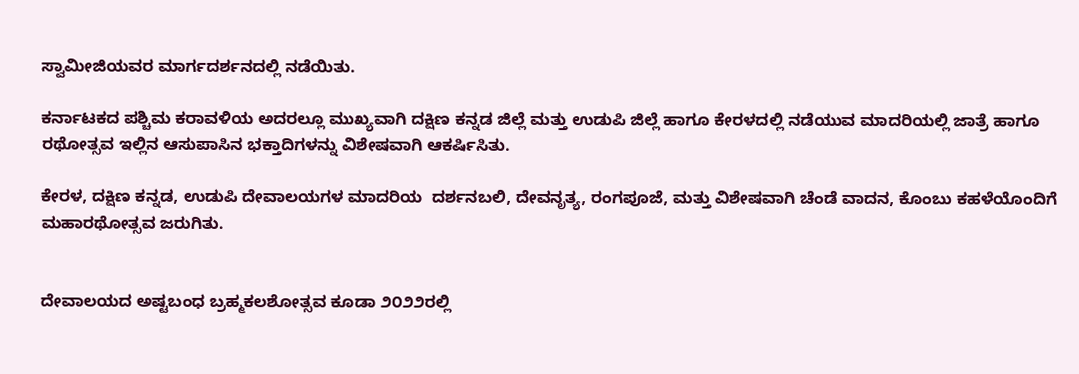ಸ್ವಾಮೀಜಿಯವರ ಮಾರ್ಗದರ್ಶನದಲ್ಲಿ ನಡೆಯಿತು.

ಕರ್ನಾಟಕದ ಪಶ್ಚಿಮ ಕರಾವಳಿಯ ಅದರಲ್ಲೂ ಮುಖ್ಯವಾಗಿ ದಕ್ಷಿಣ ಕನ್ನಡ ಜಿಲ್ಲೆ ಮತ್ತು ಉಡುಪಿ ಜಿಲ್ಲೆ ಹಾಗೂ ಕೇರಳದಲ್ಲಿ ನಡೆಯುವ ಮಾದರಿಯಲ್ಲಿ ಜಾತ್ರೆ ಹಾಗೂ ರಥೋತ್ಸವ ಇಲ್ಲಿನ ಆಸುಪಾಸಿನ ಭಕ್ತಾದಿಗಳನ್ನು ವಿಶೇಷವಾಗಿ ಆಕರ್ಷಿಸಿತು.

ಕೇರಳ, ದಕ್ಷಿಣ ಕನ್ನಡ, ಉಡುಪಿ ದೇವಾಲಯಗಳ ಮಾದರಿಯ  ದರ್ಶನಬಲಿ, ದೇವನೃತ್ಯ, ರಂಗಪೂಜೆ, ಮತ್ತು ವಿಶೇಷವಾಗಿ ಚೆಂಡೆ ವಾದನ, ಕೊಂಬು ಕಹಳೆಯೊಂದಿಗೆ ಮಹಾರಥೋತ್ಸವ ಜರುಗಿತು.


ದೇವಾಲಯದ ಅಷ್ಟಬಂಧ ಬ್ರಹ್ಮಕಲಶೋತ್ಸವ ಕೂಡಾ ೨೦೨೨ರಲ್ಲಿ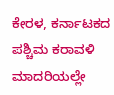ಕೇರಳ, ಕರ್ನಾಟಕದ ಪಶ್ಚಿಮ ಕರಾವಳಿ ಮಾದರಿಯಲ್ಲೇ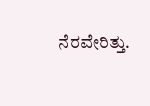ನೆರವೇರಿತ್ತು.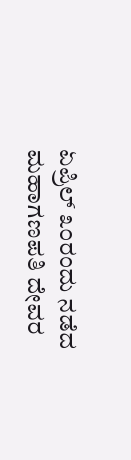ಏಪ್ರಿಲ್‌ ೩೦ರಂದು ನಡೆದ ಮಹಾಗಣಪತಿ ದೇವರ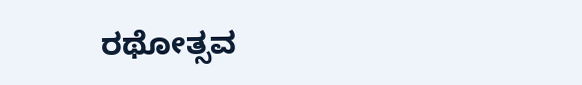ರಥೋತ್ಸವ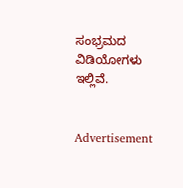ಸಂಭ್ರಮದ ವಿಡಿಯೋಗಳು ಇಲ್ಲಿವೆ.


Advertisement